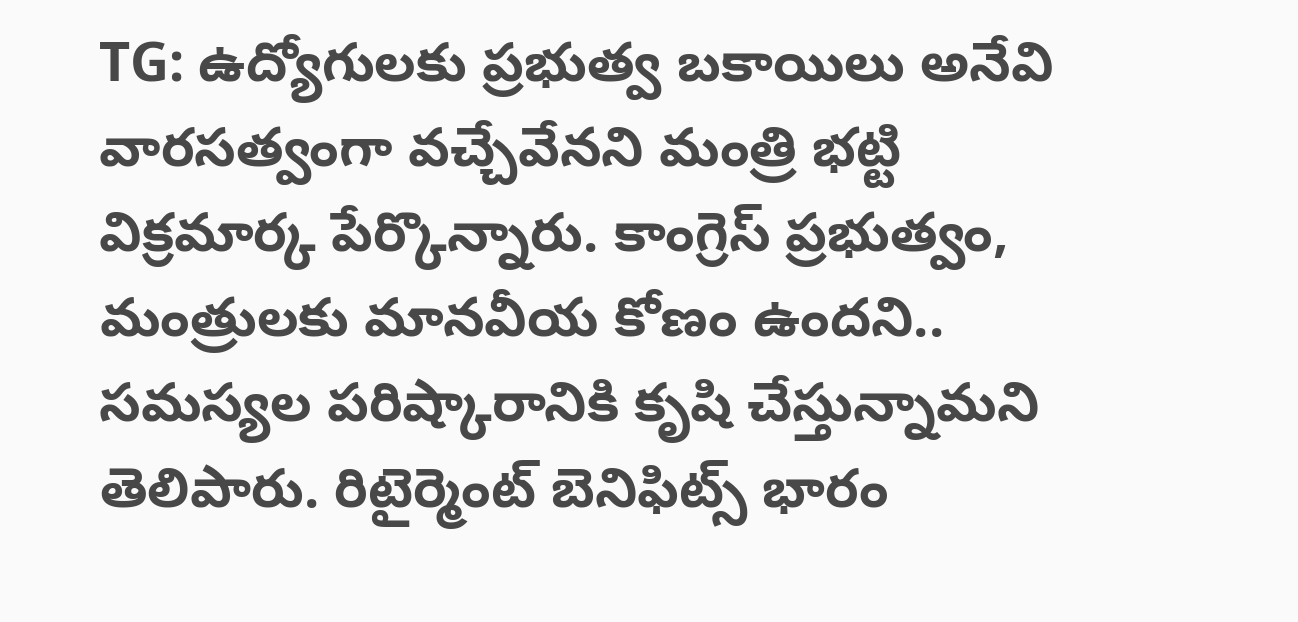TG: ఉద్యోగులకు ప్రభుత్వ బకాయిలు అనేవి వారసత్వంగా వచ్చేవేనని మంత్రి భట్టి విక్రమార్క పేర్కొన్నారు. కాంగ్రెస్ ప్రభుత్వం, మంత్రులకు మానవీయ కోణం ఉందని.. సమస్యల పరిష్కారానికి కృషి చేస్తున్నామని తెలిపారు. రిటైర్మెంట్ బెనిఫిట్స్ భారం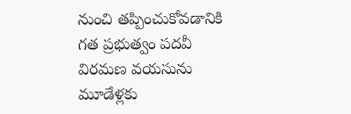నుంచి తప్పించుకోవడానికి గత ప్రభుత్వం పదవీ విరమణ వయసును మూడేళ్లకు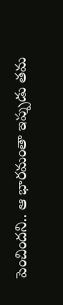పెంచిందని.. ఆ భారమంతా ఇప్పుడు తమ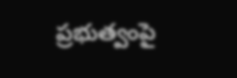ప్రభుత్వంపై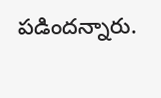పడిందన్నారు.